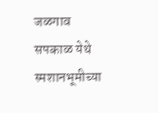जळगाव सपकाळ येथे स्मशानभूमीच्या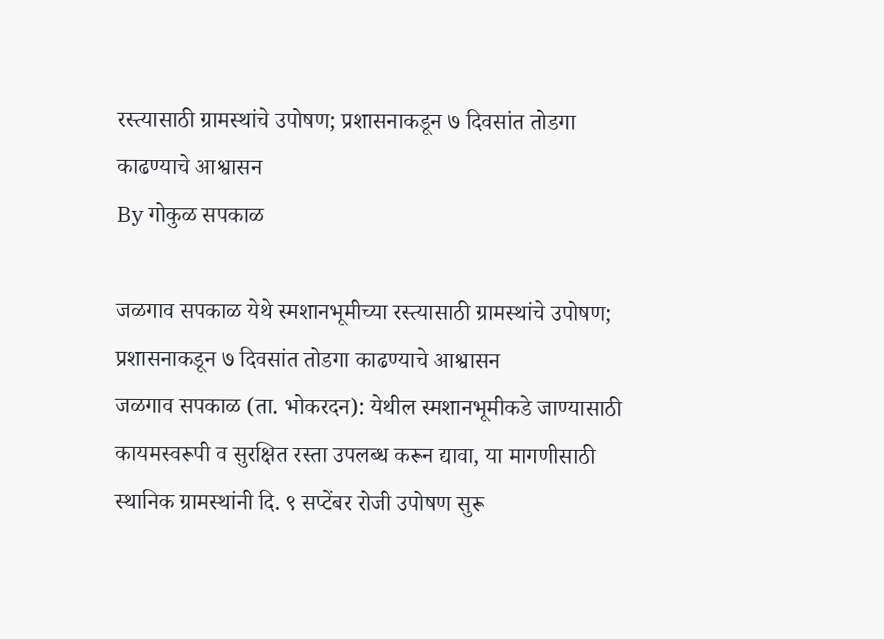रस्त्यासाठी ग्रामस्थांचे उपोषण; प्रशासनाकडून ७ दिवसांत तोडगा काढण्याचे आश्वासन
By गोकुळ सपकाळ

जळगाव सपकाळ येथे स्मशानभूमीच्या रस्त्यासाठी ग्रामस्थांचे उपोषण; प्रशासनाकडून ७ दिवसांत तोडगा काढण्याचे आश्वासन
जळगाव सपकाळ (ता. भोकरदन): येथील स्मशानभूमीकडे जाण्यासाठी कायमस्वरूपी व सुरक्षित रस्ता उपलब्ध करून द्यावा, या मागणीसाठी स्थानिक ग्रामस्थांनी दि. ९ सप्टेंबर रोजी उपोषण सुरू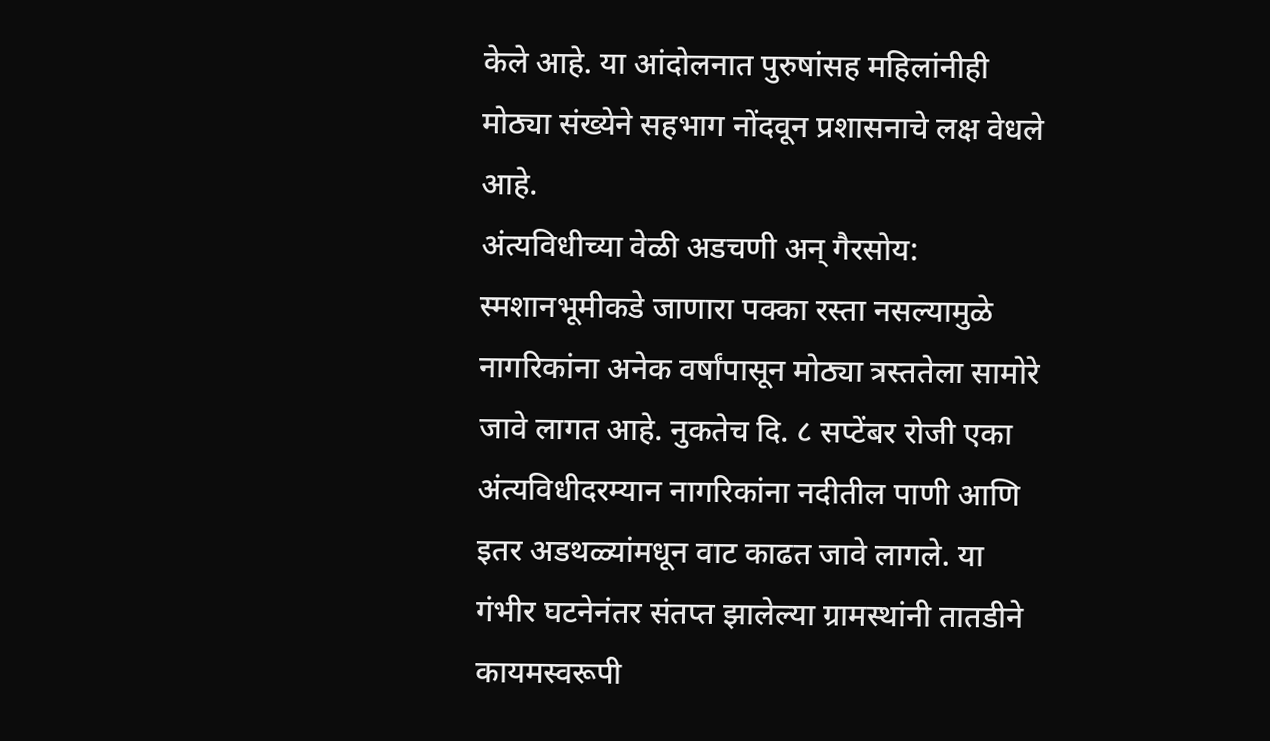केले आहे. या आंदोलनात पुरुषांसह महिलांनीही मोठ्या संख्येने सहभाग नोंदवून प्रशासनाचे लक्ष वेधले आहे.
अंत्यविधीच्या वेळी अडचणी अन् गैरसोय:
स्मशानभूमीकडे जाणारा पक्का रस्ता नसल्यामुळे नागरिकांना अनेक वर्षांपासून मोठ्या त्रस्ततेला सामोरे जावे लागत आहे. नुकतेच दि. ८ सप्टेंबर रोजी एका अंत्यविधीदरम्यान नागरिकांना नदीतील पाणी आणि इतर अडथळ्यांमधून वाट काढत जावे लागले. या गंभीर घटनेनंतर संतप्त झालेल्या ग्रामस्थांनी तातडीने कायमस्वरूपी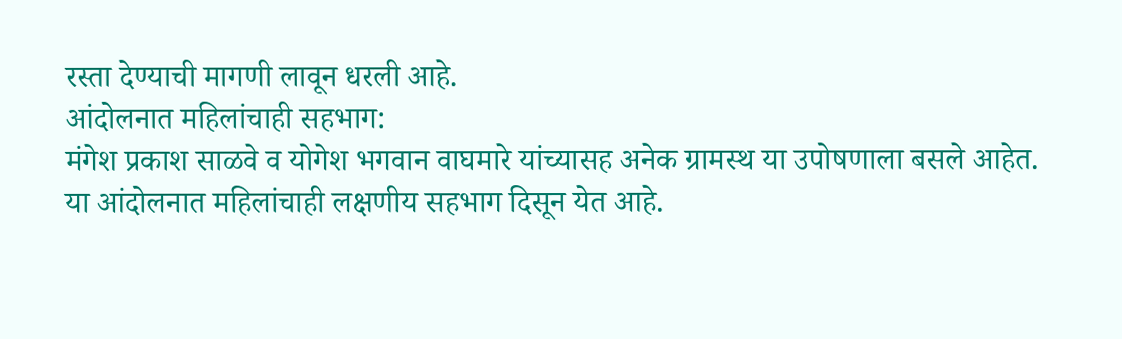रस्ता देण्याची मागणी लावून धरली आहे.
आंदोलनात महिलांचाही सहभाग:
मंगेश प्रकाश साळवे व योगेश भगवान वाघमारे यांच्यासह अनेक ग्रामस्थ या उपोषणाला बसले आहेत. या आंदोलनात महिलांचाही लक्षणीय सहभाग दिसून येत आहे.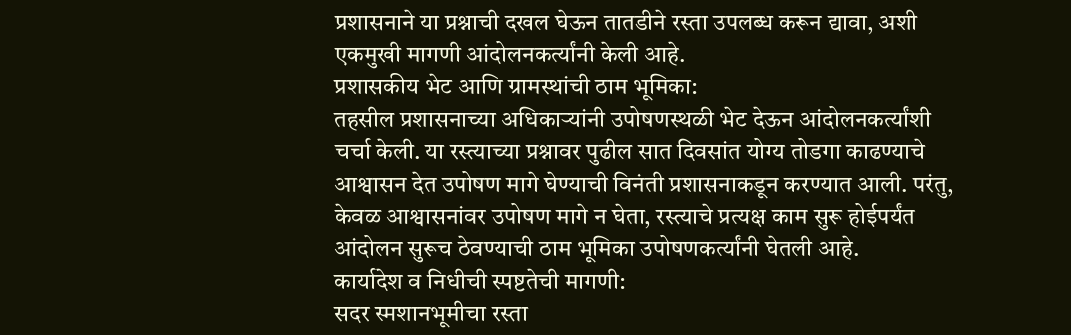प्रशासनाने या प्रश्नाची दखल घेऊन तातडीने रस्ता उपलब्ध करून द्यावा, अशी एकमुखी मागणी आंदोलनकर्त्यांनी केली आहे.
प्रशासकीय भेट आणि ग्रामस्थांची ठाम भूमिका:
तहसील प्रशासनाच्या अधिकाऱ्यांनी उपोषणस्थळी भेट देऊन आंदोलनकर्त्यांशी चर्चा केली. या रस्त्याच्या प्रश्नावर पुढील सात दिवसांत योग्य तोडगा काढण्याचे आश्वासन देत उपोषण मागे घेण्याची विनंती प्रशासनाकडून करण्यात आली. परंतु, केवळ आश्वासनांवर उपोषण मागे न घेता, रस्त्याचे प्रत्यक्ष काम सुरू होईपर्यंत आंदोलन सुरूच ठेवण्याची ठाम भूमिका उपोषणकर्त्यांनी घेतली आहे.
कार्यादेश व निधीची स्पष्टतेची मागणी:
सदर स्मशानभूमीचा रस्ता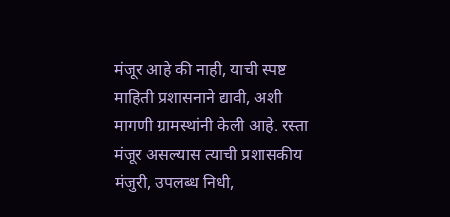मंजूर आहे की नाही, याची स्पष्ट माहिती प्रशासनाने द्यावी, अशी मागणी ग्रामस्थांनी केली आहे. रस्ता मंजूर असल्यास त्याची प्रशासकीय मंजुरी, उपलब्ध निधी,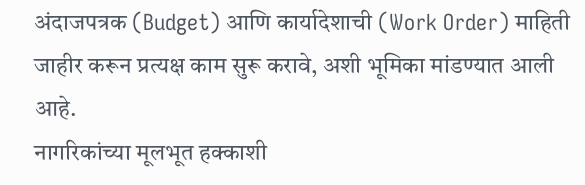अंदाजपत्रक (Budget) आणि कार्यादेशाची (Work Order) माहिती जाहीर करून प्रत्यक्ष काम सुरू करावे, अशी भूमिका मांडण्यात आली आहे.
नागरिकांच्या मूलभूत हक्काशी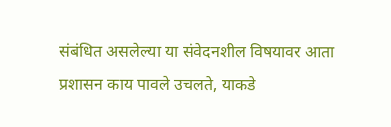संबंधित असलेल्या या संवेदनशील विषयावर आता प्रशासन काय पावले उचलते, याकडे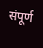संपूर्ण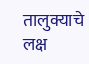तालुक्याचे लक्ष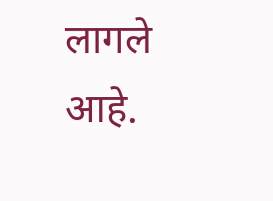लागले आहे.